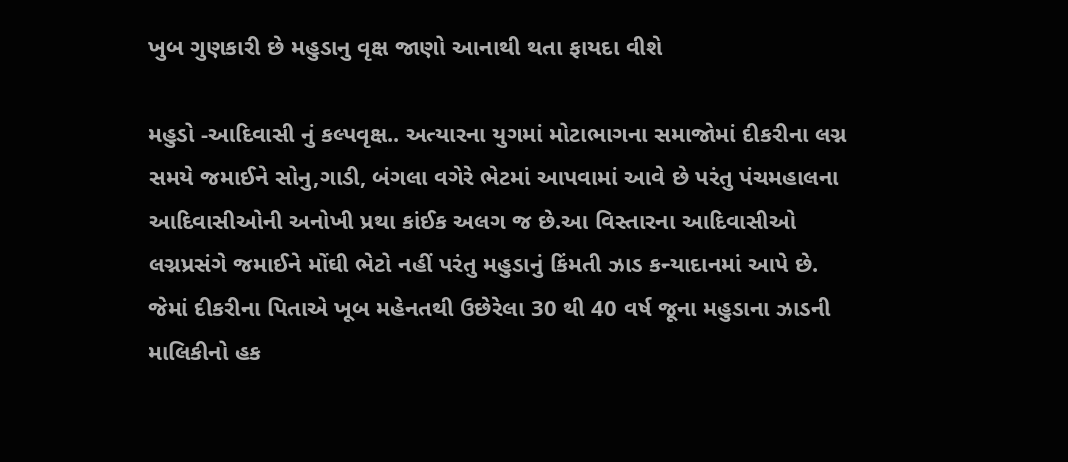ખુબ ગુણકારી છે મહુડાનુ વૃક્ષ જાણો આનાથી થતા ફાયદા વીશે

મહુડો -આદિવાસી નું કલ્પવૃક્ષ.. અત્યારના યુગમાં મોટાભાગના સમાજોમાં દીકરીના લગ્ન સમયે જમાઈને સોનુ,ગાડી, બંગલા વગેરે ભેટમાં આપવામાં આવે છે પરંતુ પંચમહાલના આદિવાસીઓની અનોખી પ્રથા કાંઈક અલગ જ છે.આ વિસ્તારના આદિવાસીઓ લગ્નપ્રસંગે જમાઈને મોંઘી ભેટો નહીં પરંતુ મહુડાનું કિંમતી ઝાડ કન્યાદાનમાં આપે છે. જેમાં દીકરીના પિતાએ ખૂબ મહેનતથી ઉછેરેલા 30 થી 40 વર્ષ જૂના મહુડાના ઝાડની માલિકીનો હક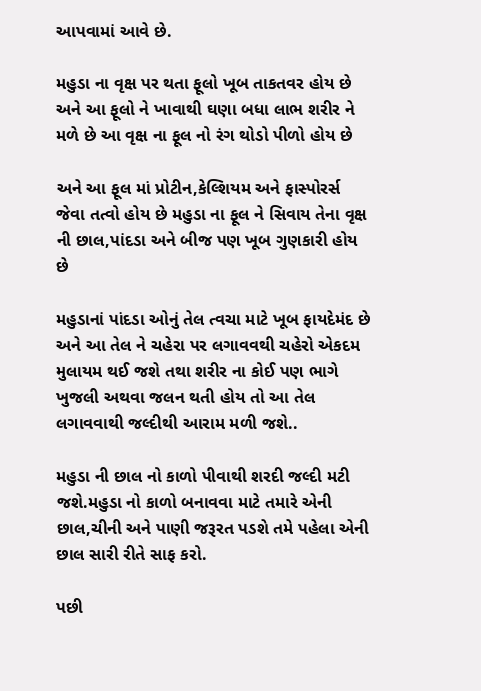આપવામાં આવે છે.

મહુડા ના વૃક્ષ પર થતા ફૂલો ખૂબ તાકતવર હોય છે અને આ ફૂલો ને ખાવાથી ઘણા બધા લાભ શરીર ને મળે છે આ વૃક્ષ ના ફૂલ નો રંગ થોડો પીળો હોય છે

અને આ ફૂલ માં પ્રોટીન,કેલ્શિયમ અને ફાસ્પોરર્સ જેવા તત્વો હોય છે મહુડા ના ફૂલ ને સિવાય તેના વૃક્ષ ની છાલ,પાંદડા અને બીજ પણ ખૂબ ગુણકારી હોય છે

મહુડાનાં પાંદડા ઓનું તેલ ત્વચા માટે ખૂબ ફાયદેમંદ છે અને આ તેલ ને ચહેરા પર લગાવવથી ચહેરો એકદમ મુલાયમ થઈ જશે તથા શરીર ના કોઈ પણ ભાગે ખુજલી અથવા જલન થતી હોય તો આ તેલ લગાવવાથી જલ્દીથી આરામ મળી જશે..

મહુડા ની છાલ નો કાળો પીવાથી શરદી જલ્દી મટી જશે.મહુડા નો કાળો બનાવવા માટે તમારે એની છાલ,ચીની અને પાણી જરૂરત પડશે તમે પહેલા એની છાલ સારી રીતે સાફ કરો.

પછી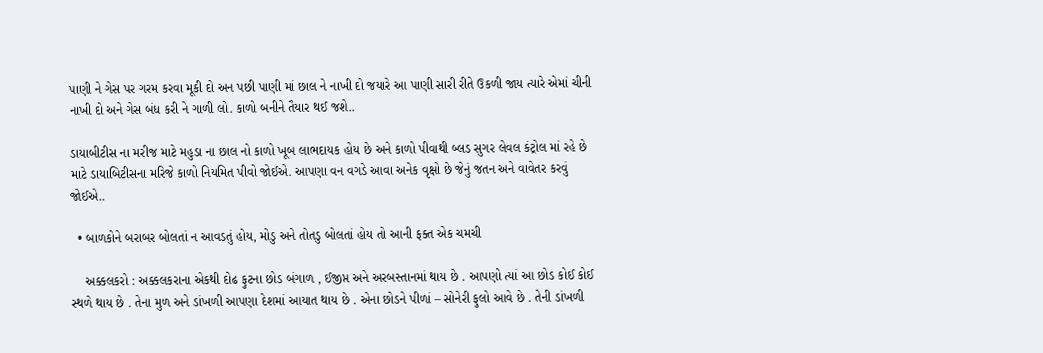પાણી ને ગેસ પર ગરમ કરવા મૂકી દો અન પછી પાણી માં છાલ ને નાખી દો જયારે આ પાણી સારી રીતે ઉકળી જાય ત્યારે એમાં ચીની નાખી દો અને ગેસ બંધ કરી ને ગાળી લો. કાળો બનીને તૈયાર થઈ જશે..

ડાયાબીટીસ ના મરીજ માટે મહુડા ના છાલ નો કાળો ખૂબ લાભદાયક હોય છે અને કાળો પીવાથી બ્લડ સુગર લેવલ કંટ્રોલ માં રહે છે માટે ડાયાબિટીસના મરિજે કાળો નિયમિત પીવો જોઈએ. આપણા વન વગડે આવા અનેક વૃક્ષો છે જેનું જતન અને વાવેતર કરવું જોઈએ..

  • બાળકોને બરાબર બોલતાં ન આવડતું હોય, મોડુ અને તોતડુ બોલતાં હોય તો આની ફક્ત એક ચમચી

    અક્કલકરો : અક્કલકરાના એકથી દોઢ ફુટના છોડ બંગાળ , ઈજીપ્ત અને અરબસ્તાનમાં થાય છે . આપણો ત્યાં આ છોડ કોઈ કોઈ સ્થળે થાય છે . તેના મુળ અને ડાંખળી આપણા દેશમાં આયાત થાય છે . એના છોડને પીળાં – સોનેરી ફુલો આવે છે . તેની ડાંખળી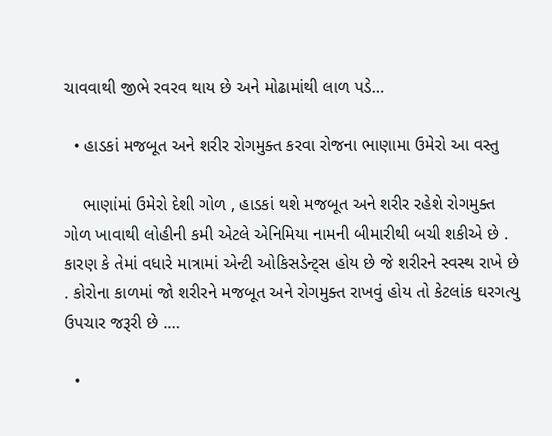ચાવવાથી જીભે રવરવ થાય છે અને મોઢામાંથી લાળ પડે…

  • હાડકાં મજબૂત અને શરીર રોગમુક્ત કરવા રોજના ભાણામા ઉમેરો આ વસ્તુ

    ભાણાંમાં ઉમેરો દેશી ગોળ , હાડકાં થશે મજબૂત અને શરીર રહેશે રોગમુક્ત ગોળ ખાવાથી લોહીની કમી એટલે એનિમિયા નામની બીમારીથી બચી શકીએ છે . કારણ કે તેમાં વધારે માત્રામાં એન્ટી ઓકિસડેન્ટ્સ હોય છે જે શરીરને સ્વસ્થ રાખે છે . કોરોના કાળમાં જો શરીરને મજબૂત અને રોગમુક્ત રાખવું હોય તો કેટલાંક ઘરગત્યુ ઉપચાર જરૂરી છે .…

  •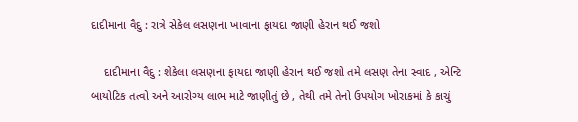દાદીમાના વૈદુ : રાત્રે સેકેલ લસણના ખાવાના ફાયદા જાણી હેરાન થઈ જશો

    દાદીમાના વૈદુ : શેકેલા લસણના ફાયદા જાણી હેરાન થઈ જશો તમે લસણ તેના સ્વાદ , એન્ટિ બાયોટિક તત્વો અને આરોગ્ય લાભ માટે જાણીતું છે , તેથી તમે તેનો ઉપયોગ ખોરાકમાં કે કાચું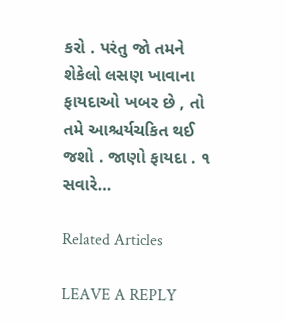કરો . પરંતુ જો તમને શેકેલો લસણ ખાવાના ફાયદાઓ ખબર છે , તો તમે આશ્ચર્યચકિત થઈ જશો . જાણો ફાયદા . ૧ સવારે…

Related Articles

LEAVE A REPLY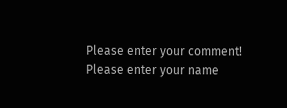Please enter your comment!
Please enter your name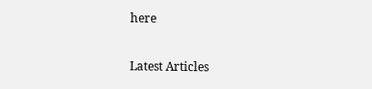here

Latest Articles